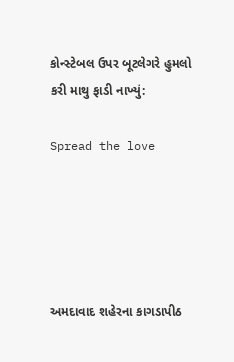કોન્સ્ટેબલ ઉપર બૂટલેગરે હુમલો કરી માથુ ફાડી નાખ્યું:

Spread the love





અમદાવાદ શહેરના કાગડાપીઠ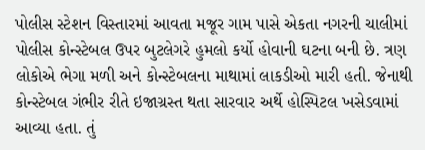પોલીસ સ્ટેશન વિસ્તારમાં આવતા મજૂર ગામ પાસે એકતા નગરની ચાલીમાં પોલીસ કોન્સ્ટેબલ ઉપર બુટલેગરે હુમલો કર્યો હોવાની ઘટના બની છે. ત્રણ લોકોએ ભેગા મળી અને કોન્સ્ટેબલના માથામાં લાકડીઓ મારી હતી. જેનાથી કોન્સ્ટેબલ ગંભીર રીતે ઇજાગ્રસ્ત થતા સારવાર અર્થે હોસ્પિટલ ખસેડવામાં આવ્યા હતા. તું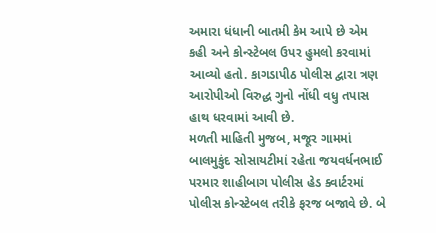અમારા ધંધાની બાતમી કેમ આપે છે એમ કહી અને કોન્સ્ટેબલ ઉપર હુમલો કરવામાં આવ્યો હતો. કાગડાપીઠ પોલીસ દ્વારા ત્રણ આરોપીઓ વિરુદ્ધ ગુનો નોંધી વધુ તપાસ હાથ ધરવામાં આવી છે.
મળતી માહિતી મુજબ, મજૂર ગામમાં બાલમુકુંદ સોસાયટીમાં રહેતા જયવર્ધનભાઈ પરમાર શાહીબાગ પોલીસ હેડ ક્વાર્ટરમાં પોલીસ કોન્સ્ટેબલ તરીકે ફરજ બજાવે છે. બે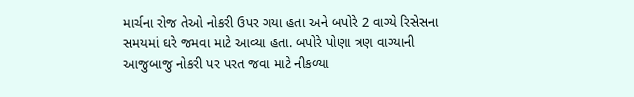માર્ચના રોજ તેઓ નોકરી ઉપર ગયા હતા અને બપોરે 2 વાગ્યે રિસેસના સમયમાં ઘરે જમવા માટે આવ્યા હતા. બપોરે પોણા ત્રણ વાગ્યાની આજુબાજુ નોકરી પર પરત જવા માટે નીકળ્યા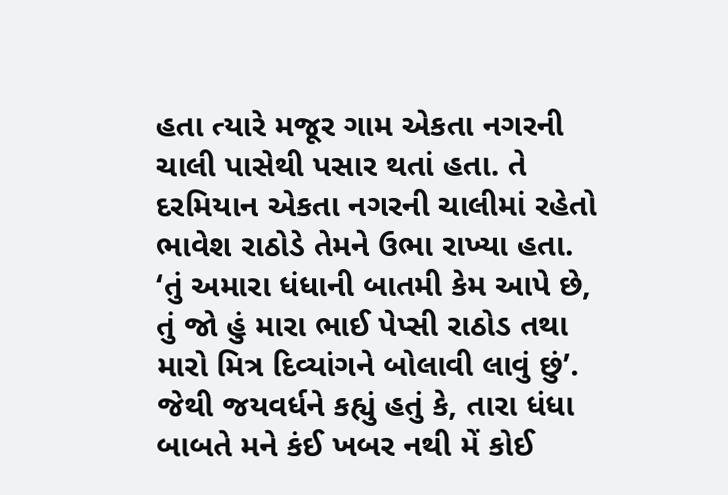હતા ત્યારે મજૂર ગામ એકતા નગરની ચાલી પાસેથી પસાર થતાં હતા. તે દરમિયાન એકતા નગરની ચાલીમાં રહેતો ભાવેશ રાઠોડે તેમને ઉભા રાખ્યા હતા.
‘તું અમારા ધંધાની બાતમી કેમ આપે છે, તું જો હું મારા ભાઈ પેપ્સી રાઠોડ તથા મારો મિત્ર દિવ્યાંગને બોલાવી લાવું છું’. જેથી જયવર્ધને કહ્યું હતું કે, તારા ધંધા બાબતે મને કંઈ ખબર નથી મેં કોઈ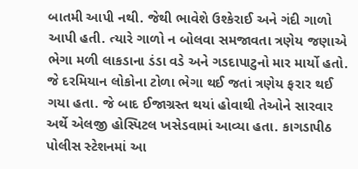બાતમી આપી નથી. જેથી ભાવેશે ઉશ્કેરાઈ અને ગંદી ગાળો આપી હતી. ત્યારે ગાળો ન બોલવા સમજાવતા ત્રણેય જણાએ ભેગા મળી લાકડાના ડંડા વડે અને ગડદાપાટુનો માર માર્યો હતો. જે દરમિયાન લોકોના ટોળા ભેગા થઈ જતાં ત્રણેય ફરાર થઈ ગયા હતા. જે બાદ ઈજાગ્રસ્ત થયાં હોવાથી તેઓને સારવાર અર્થે એલજી હોસ્પિટલ ખસેડવામાં આવ્યા હતા. કાગડાપીઠ પોલીસ સ્ટેશનમાં આ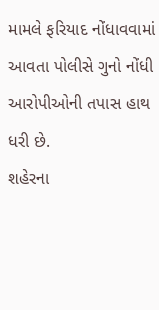મામલે ફરિયાદ નોંધાવવામાં આવતા પોલીસે ગુનો નોંધી આરોપીઓની તપાસ હાથ ધરી છે.
શહેરના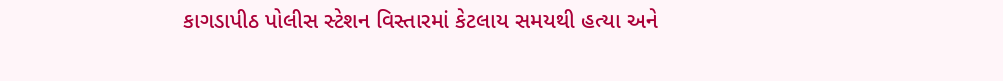કાગડાપીઠ પોલીસ સ્ટેશન વિસ્તારમાં કેટલાય સમયથી હત્યા અને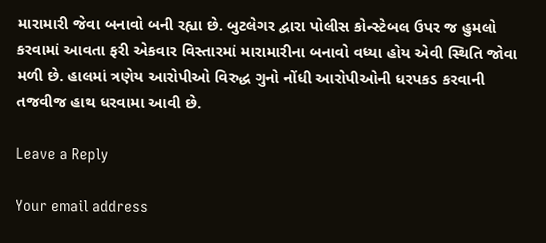મારામારી જેવા બનાવો બની રહ્યા છે. બુટલેગર દ્વારા પોલીસ કોન્સ્ટેબલ ઉપર જ હુમલો કરવામાં આવતા ફરી એકવાર વિસ્તારમાં મારામારીના બનાવો વધ્યા હોય એવી સ્થિતિ જોવા મળી છે. હાલમાં ત્રણેય આરોપીઓ વિરુદ્ધ ગુનો નોંધી આરોપીઓની ધરપકડ કરવાની તજવીજ હાથ ધરવામા આવી છે.

Leave a Reply

Your email address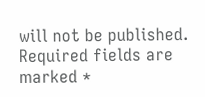will not be published. Required fields are marked *